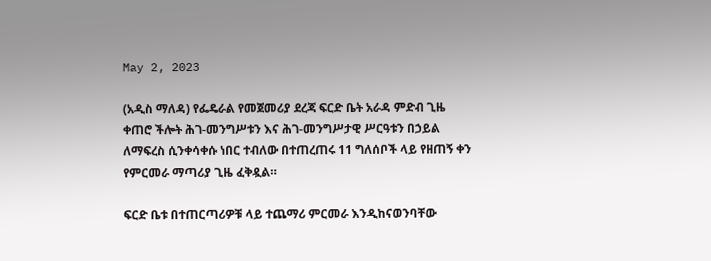May 2, 2023

(አዲስ ማለዳ) የፌዴራል የመጀመሪያ ደረጃ ፍርድ ቤት አራዳ ምድብ ጊዜ ቀጠሮ ችሎት ሕገ-መንግሥቱን እና ሕገ-መንግሥታዊ ሥርዓቱን በኃይል ለማፍረስ ሲንቀሳቀሱ ነበር ተብለው በተጠረጠሩ 11 ግለሰቦች ላይ የዘጠኝ ቀን የምርመራ ማጣሪያ ጊዜ ፈቅዷል።

ፍርድ ቤቱ በተጠርጣሪዎቹ ላይ ተጨማሪ ምርመራ እንዲከናወንባቸው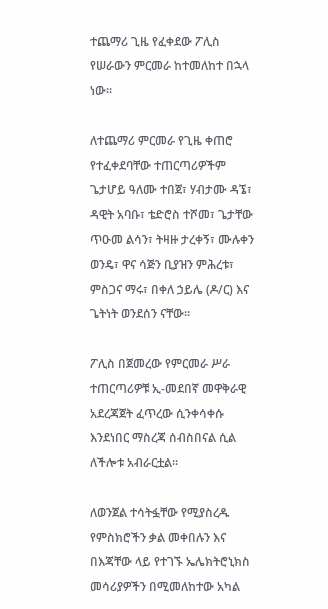ተጨማሪ ጊዜ የፈቀደው ፖሊስ የሠራውን ምርመራ ከተመለከተ በኋላ ነው።

ለተጨማሪ ምርመራ የጊዜ ቀጠሮ የተፈቀደባቸው ተጠርጣሪዎችም ጌታሆይ ዓለሙ ተበጀ፣ ሃብታሙ ዳኜ፣ ዳዊት አባቡ፣ ቴድሮስ ተሾመ፣ ጌታቸው ጥዑመ ልሳን፣ ትዛዙ ታረቀኝ፣ ሙሉቀን ወንዴ፣ ዋና ሳጅን ቢያዝን ምሕረቱ፣ ምስጋና ማሩ፣ በቀለ ኃይሌ (ዶ/ር) እና ጌትነት ወንደሰን ናቸው።

ፖሊስ በጀመረው የምርመራ ሥራ ተጠርጣሪዎቹ ኢ-መደበኛ መዋቅራዊ አደረጃጀት ፈጥረው ሲንቀሳቀሱ እንደነበር ማስረጃ ሰብስበናል ሲል ለችሎቱ አብራርቷል።

ለወንጀል ተሳትፏቸው የሚያስረዱ የምስክሮችን ቃል መቀበሉን እና በእጃቸው ላይ የተገኙ ኤሌክትሮኒክስ መሳሪያዎችን በሚመለከተው አካል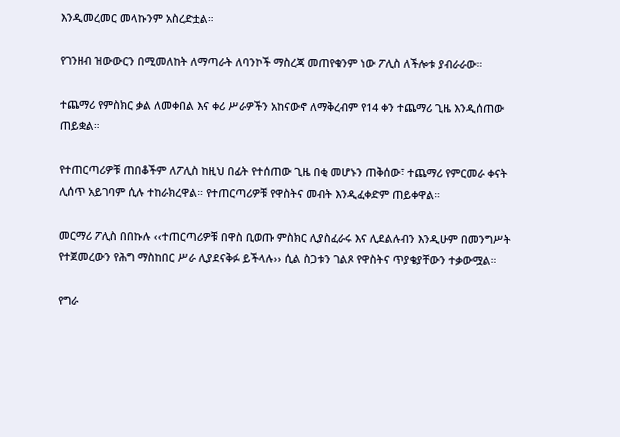እንዲመረመር መላኩንም አስረድቷል።

የገንዘብ ዝውውርን በሚመለከት ለማጣራት ለባንኮች ማስረጃ መጠየቁንም ነው ፖሊስ ለችሎቱ ያብራራው።

ተጨማሪ የምስክር ቃል ለመቀበል እና ቀሪ ሥራዎችን አከናውኖ ለማቅረብም የ14 ቀን ተጨማሪ ጊዜ እንዲሰጠው ጠይቋል።

የተጠርጣሪዎቹ ጠበቆችም ለፖሊስ ከዚህ በፊት የተሰጠው ጊዜ በቂ መሆኑን ጠቅሰው፣ ተጨማሪ የምርመራ ቀናት ሊሰጥ አይገባም ሲሉ ተከራክረዋል። የተጠርጣሪዎቹ የዋስትና መብት እንዲፈቀድም ጠይቀዋል።

መርማሪ ፖሊስ በበኩሉ ‹‹ተጠርጣሪዎቹ በዋስ ቢወጡ ምስክር ሊያስፈራሩ እና ሊደልሉብን እንዲሁም በመንግሥት የተጀመረውን የሕግ ማስከበር ሥራ ሊያደናቅፉ ይችላሉ›› ሲል ስጋቱን ገልጾ የዋስትና ጥያቄያቸውን ተቃውሟል።

የግራ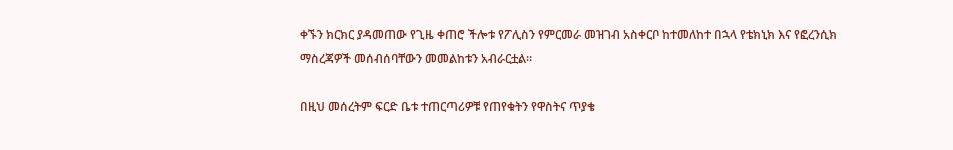ቀኙን ክርክር ያዳመጠው የጊዜ ቀጠሮ ችሎቱ የፖሊስን የምርመራ መዝገብ አስቀርቦ ከተመለከተ በኋላ የቴክኒክ እና የፎረንሲክ ማስረጃዎች መሰብሰባቸውን መመልከቱን አብራርቷል።

በዚህ መሰረትም ፍርድ ቤቱ ተጠርጣሪዎቹ የጠየቁትን የዋስትና ጥያቄ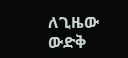ለጊዜው ውድቅ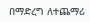በማድረግ ለተጨማሪ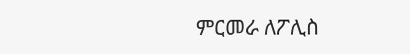ምርመራ ለፖሊስ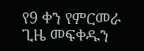የ9 ቀን የምርመራ ጊዜ መፍቀዱን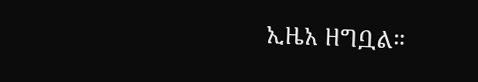ኢዜአ ዘግቧል።